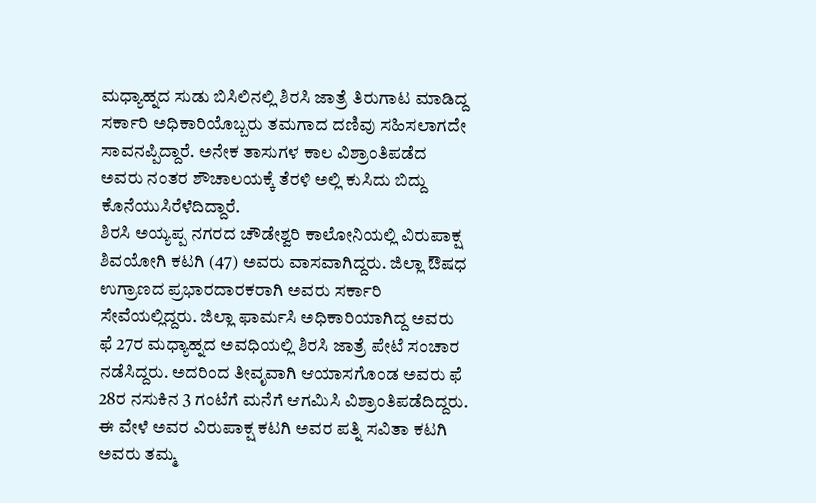ಮಧ್ಯಾಹ್ನದ ಸುಡು ಬಿಸಿಲಿನಲ್ಲಿ ಶಿರಸಿ ಜಾತ್ರೆ ತಿರುಗಾಟ ಮಾಡಿದ್ದ ಸರ್ಕಾರಿ ಅಧಿಕಾರಿಯೊಬ್ಬರು ತಮಗಾದ ದಣಿವು ಸಹಿಸಲಾಗದೇ ಸಾವನಪ್ಪಿದ್ದಾರೆ. ಅನೇಕ ತಾಸುಗಳ ಕಾಲ ವಿಶ್ರಾಂತಿಪಡೆದ ಅವರು ನಂತರ ಶೌಚಾಲಯಕ್ಕೆ ತೆರಳಿ ಅಲ್ಲಿ ಕುಸಿದು ಬಿದ್ದು ಕೊನೆಯುಸಿರೆಳೆದಿದ್ದಾರೆ.
ಶಿರಸಿ ಅಯ್ಯಪ್ಪ ನಗರದ ಚೌಡೇಶ್ವರಿ ಕಾಲೋನಿಯಲ್ಲಿ ವಿರುಪಾಕ್ಷ ಶಿವಯೋಗಿ ಕಟಗಿ (47) ಅವರು ವಾಸವಾಗಿದ್ದರು. ಜಿಲ್ಲಾ ಔಷಧ ಉಗ್ರಾಣದ ಪ್ರಭಾರದಾರಕರಾಗಿ ಅವರು ಸರ್ಕಾರಿ ಸೇವೆಯಲ್ಲಿದ್ದರು. ಜಿಲ್ಲಾ ಫಾರ್ಮಸಿ ಅಧಿಕಾರಿಯಾಗಿದ್ದ ಅವರು ಫೆ 27ರ ಮಧ್ಯಾಹ್ನದ ಅವಧಿಯಲ್ಲಿ ಶಿರಸಿ ಜಾತ್ರೆ ಪೇಟೆ ಸಂಚಾರ ನಡೆಸಿದ್ದರು. ಅದರಿಂದ ತೀವೃವಾಗಿ ಆಯಾಸಗೊಂಡ ಅವರು ಫೆ 28ರ ನಸುಕಿನ 3 ಗಂಟೆಗೆ ಮನೆಗೆ ಆಗಮಿಸಿ ವಿಶ್ರಾಂತಿಪಡೆದಿದ್ದರು.
ಈ ವೇಳೆ ಅವರ ವಿರುಪಾಕ್ಷ ಕಟಗಿ ಅವರ ಪತ್ನಿ ಸವಿತಾ ಕಟಗಿ ಅವರು ತಮ್ಮ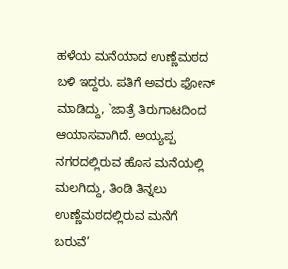ಹಳೆಯ ಮನೆಯಾದ ಉಣ್ಣೆಮಠದ ಬಳಿ ಇದ್ದರು. ಪತಿಗೆ ಅವರು ಫೋನ್ ಮಾಡಿದ್ದು, `ಜಾತ್ರೆ ತಿರುಗಾಟದಿಂದ ಆಯಾಸವಾಗಿದೆ. ಅಯ್ಯಪ್ಪ ನಗರದಲ್ಲಿರುವ ಹೊಸ ಮನೆಯಲ್ಲಿ ಮಲಗಿದ್ದು, ತಿಂಡಿ ತಿನ್ನಲು ಉಣ್ಣೆಮಠದಲ್ಲಿರುವ ಮನೆಗೆ ಬರುವೆ’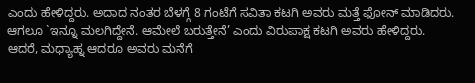ಎಂದು ಹೇಳಿದ್ದರು. ಅದಾದ ನಂತರ ಬೆಳಗ್ಗೆ 8 ಗಂಟೆಗೆ ಸವಿತಾ ಕಟಗಿ ಅವರು ಮತ್ತೆ ಫೋನ್ ಮಾಡಿದರು. ಆಗಲೂ `ಇನ್ನೂ ಮಲಗಿದ್ದೇನೆ. ಆಮೇಲೆ ಬರುತ್ತೇನೆ’ ಎಂದು ವಿರುಪಾಕ್ಷ ಕಟಗಿ ಅವರು ಹೇಳಿದ್ದರು. ಆದರೆ, ಮಧ್ಯಾಹ್ನ ಆದರೂ ಅವರು ಮನೆಗೆ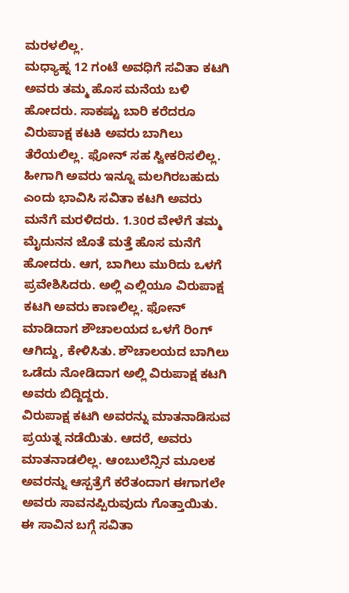ಮರಳಲಿಲ್ಲ.
ಮಧ್ಯಾಹ್ನ 12 ಗಂಟೆ ಅವಧಿಗೆ ಸವಿತಾ ಕಟಗಿ ಅವರು ತಮ್ಮ ಹೊಸ ಮನೆಯ ಬಳಿ ಹೋದರು. ಸಾಕಷ್ಟು ಬಾರಿ ಕರೆದರೂ ವಿರುಪಾಕ್ಷ ಕಟಕಿ ಅವರು ಬಾಗಿಲು ತೆರೆಯಲಿಲ್ಲ. ಫೋನ್ ಸಹ ಸ್ವೀಕರಿಸಲಿಲ್ಲ. ಹೀಗಾಗಿ ಅವರು ಇನ್ನೂ ಮಲಗಿರಬಹುದು ಎಂದು ಭಾವಿಸಿ ಸವಿತಾ ಕಟಗಿ ಅವರು ಮನೆಗೆ ಮರಳಿದರು. 1.30ರ ವೇಳೆಗೆ ತಮ್ಮ ಮೈದುನನ ಜೊತೆ ಮತ್ತೆ ಹೊಸ ಮನೆಗೆ ಹೋದರು. ಆಗ, ಬಾಗಿಲು ಮುರಿದು ಒಳಗೆ ಪ್ರವೇಶಿಸಿದರು. ಅಲ್ಲಿ ಎಲ್ಲಿಯೂ ವಿರುಪಾಕ್ಷ ಕಟಗಿ ಅವರು ಕಾಣಲಿಲ್ಲ. ಫೋನ್ ಮಾಡಿದಾಗ ಶೌಚಾಲಯದ ಒಳಗೆ ರಿಂಗ್ ಆಗಿದ್ದು, ಕೇಳಿಸಿತು. ಶೌಚಾಲಯದ ಬಾಗಿಲು ಒಡೆದು ನೋಡಿದಾಗ ಅಲ್ಲಿ ವಿರುಪಾಕ್ಷ ಕಟಗಿ ಅವರು ಬಿದ್ದಿದ್ದರು.
ವಿರುಪಾಕ್ಷ ಕಟಗಿ ಅವರನ್ನು ಮಾತನಾಡಿಸುವ ಪ್ರಯತ್ನ ನಡೆಯಿತು. ಆದರೆ, ಅವರು ಮಾತನಾಡಲಿಲ್ಲ. ಆಂಬುಲೆನ್ಸಿನ ಮೂಲಕ ಅವರನ್ನು ಆಸ್ಪತ್ರೆಗೆ ಕರೆತಂದಾಗ ಈಗಾಗಲೇ ಅವರು ಸಾವನಪ್ಪಿರುವುದು ಗೊತ್ತಾಯಿತು. ಈ ಸಾವಿನ ಬಗ್ಗೆ ಸವಿತಾ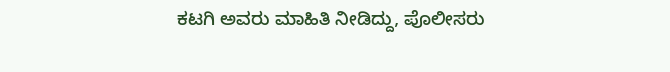ಕಟಗಿ ಅವರು ಮಾಹಿತಿ ನೀಡಿದ್ದು, ಪೊಲೀಸರು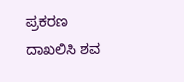ಪ್ರಕರಣ ದಾಖಲಿಸಿ ಶವ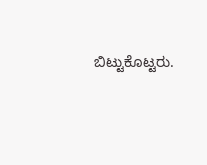ಬಿಟ್ಟುಕೊಟ್ಟರು.